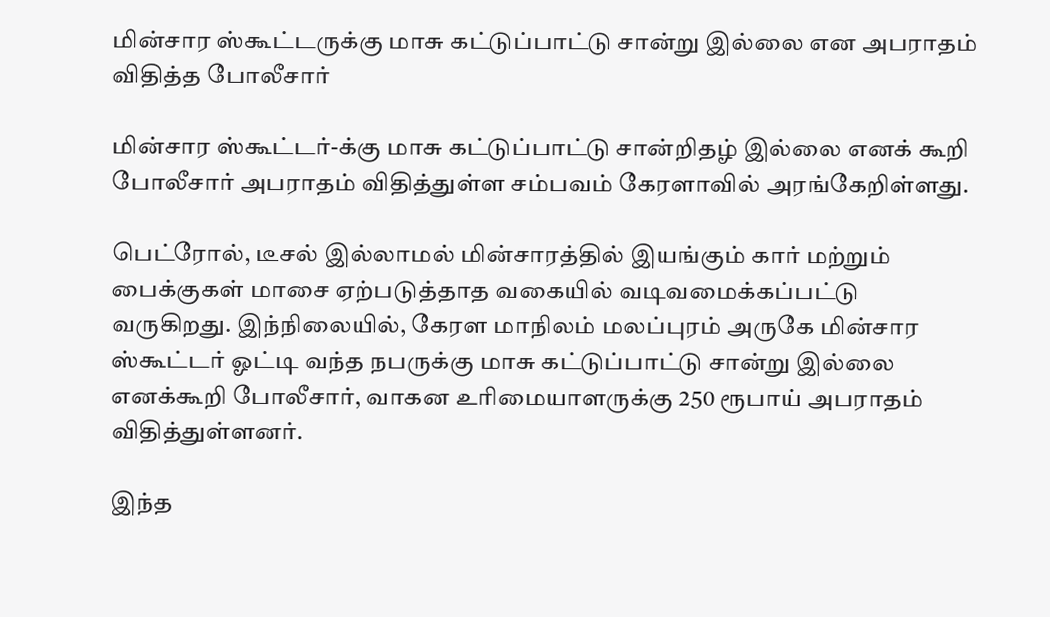மின்சார ஸ்கூட்டருக்கு மாசு கட்டுப்பாட்டு சான்று இல்லை என அபராதம் விதித்த போலீசார்

மின்சார ஸ்கூட்டர்-க்கு மாசு கட்டுப்பாட்டு சான்றிதழ் இல்லை எனக் கூறி போலீசார் அபராதம் விதித்துள்ள சம்பவம் கேரளாவில் அரங்கேறிள்ளது.

பெட்ரோல், டீசல் இல்லாமல் மின்சாரத்தில் இயங்கும் கார் மற்றும் பைக்குகள் மாசை ஏற்படுத்தாத வகையில் வடிவமைக்கப்பட்டு வருகிறது. இந்நிலையில், கேரள மாநிலம் மலப்புரம் அருகே மின்சார ஸ்கூட்டர் ஓட்டி வந்த நபருக்கு மாசு கட்டுப்பாட்டு சான்று இல்லை எனக்கூறி போலீசார், வாகன உரிமையாளருக்கு 250 ரூபாய் அபராதம் விதித்துள்ளனர்.

இந்த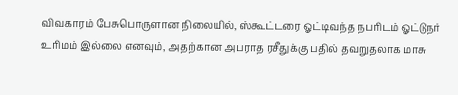விவகாரம் பேசுபொருளான நிலையில், ஸ்கூட்டரை ஓட்டிவந்த நபரிடம் ஓட்டுநர் உரிமம் இல்லை எனவும், அதற்கான அபராத ரசீதுக்கு பதில் தவறுதலாக மாசு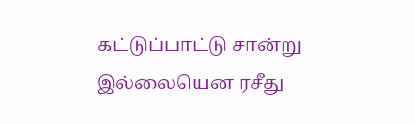கட்டுப்பாட்டு சான்று இல்லையென ரசீது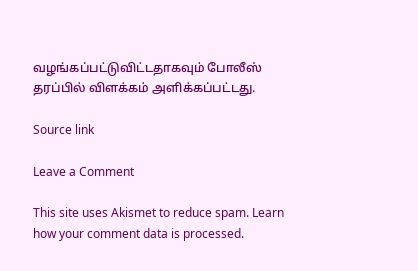வழங்கப்பட்டுவிட்டதாகவும் போலீஸ் தரப்பில் விளக்கம் அளிக்கப்பட்டது.

Source link

Leave a Comment

This site uses Akismet to reduce spam. Learn how your comment data is processed.